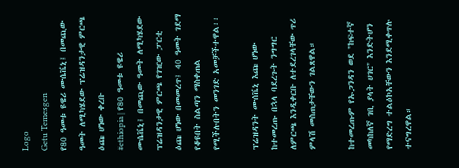Logo
Getu Temesgen
የ80 ዓመቱ ዩዌሪ ሙሴቬኒ፤ በመጪው ዓመት ለሚካሄደው ፕሬዝዳንታዊ ምርጫ ዕጩ ሆነው ቀረቡ
#ethiopia | የ80 ዓመቱ ዩዌሪ ሙሴቬኒ፤ በመጪው ዓመት ለሚካሄደው ፕሬዝዳንታዊ ምርጫ የገዢው ፓርቲ ዕጩ ሆነው በመመረጥ፤ 40 ዓመት ገደማ የቆዩበት ስልጣን ማስቀጠል የሚችሉበትን መንገድ አመቻችተዋል፡፡

ፕሬዝዳንት ሙሰቬኒ እጩ ሆነው ከተመረጡ በኋላ ባደረጉት ንግግር ለምርጫ እንዲቀርቡ ለተደረገላቸው ጥሪ ምላሽ መስጠታቸውን ገልጸዋል።

ከተመረጡም የኡጋንዳን ወደ "ከፍተኛ መካከለኛ ገቢ ያላት ሀገር" እንድትሆን የማድረግ ተልዕኮአቸውን እንደሚቀጥሉ ተናግረዋል።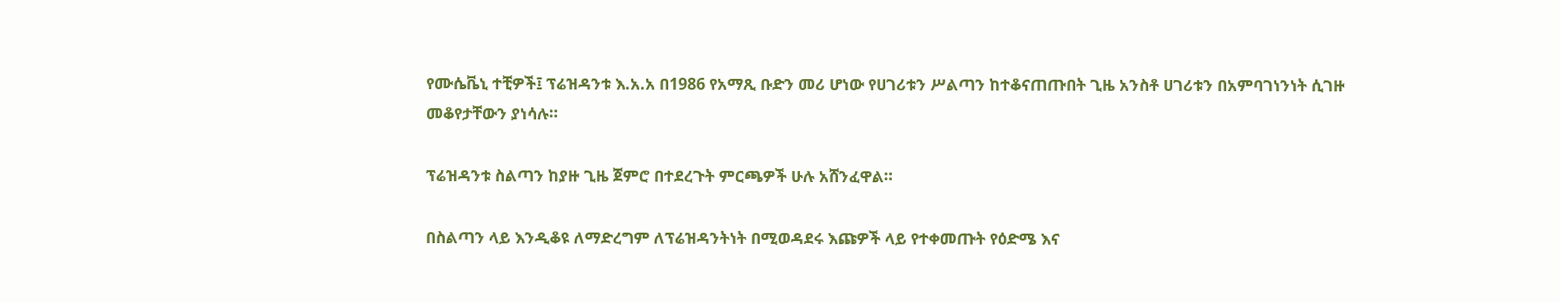የሙሴቬኒ ተቺዎች፤ ፕሬዝዳንቱ እ.አ.አ በ1986 የአማጺ ቡድን መሪ ሆነው የሀገሪቱን ሥልጣን ከተቆናጠጡበት ጊዜ አንስቶ ሀገሪቱን በአምባገነንነት ሲገዙ መቆየታቸውን ያነሳሉ።

ፕሬዝዳንቱ ስልጣን ከያዙ ጊዜ ጀምሮ በተደረጉት ምርጫዎች ሁሉ አሸንፈዋል።

በስልጣን ላይ እንዲቆዩ ለማድረግም ለፕሬዝዳንትነት በሚወዳደሩ እጩዎች ላይ የተቀመጡት የዕድሜ እና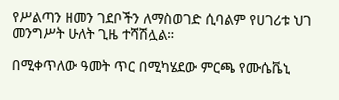የሥልጣን ዘመን ገደቦችን ለማስወገድ ሲባልም የሀገሪቱ ህገ መንግሥት ሁለት ጊዜ ተሻሽሏል።

በሚቀጥለው ዓመት ጥር በሚካሄደው ምርጫ የሙሴቬኒ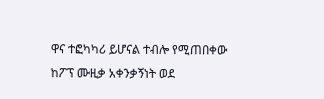ዋና ተፎካካሪ ይሆናል ተብሎ የሚጠበቀው ከፖፕ ሙዚቃ አቀንቃኝነት ወደ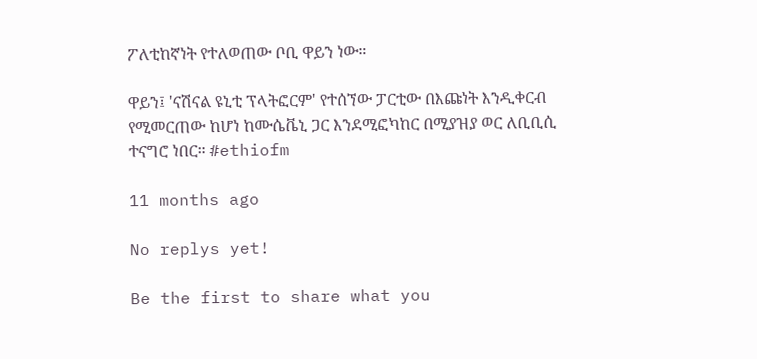ፖለቲከኛነት የተለወጠው ቦቢ ዋይን ነው።

ዋይን፤ 'ናሽናል ዩኒቲ ፕላትፎርም' የተሰኘው ፓርቲው በእጩነት እንዲቀርብ የሚመርጠው ከሆነ ከሙሴቬኒ ጋር እንደሚፎካከር በሚያዝያ ወር ለቢቢሲ ተናግሮ ነበር። #ethiofm

11 months ago

No replys yet!

Be the first to share what you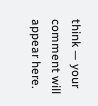think — your comment will appear here.